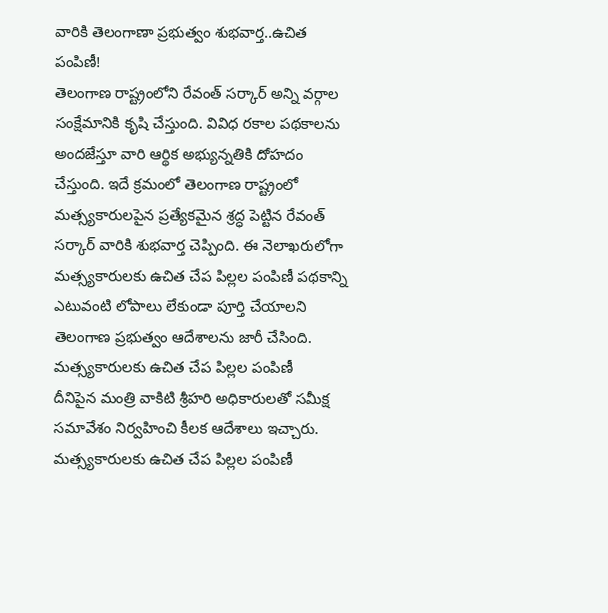వారికి తెలంగాణా ప్రభుత్వం శుభవార్త..ఉచిత పంపిణీ!
తెలంగాణ రాష్ట్రంలోని రేవంత్ సర్కార్ అన్ని వర్గాల సంక్షేమానికి కృషి చేస్తుంది. వివిధ రకాల పథకాలను అందజేస్తూ వారి ఆర్థిక అభ్యున్నతికి దోహదం చేస్తుంది. ఇదే క్రమంలో తెలంగాణ రాష్ట్రంలో మత్స్యకారులపైన ప్రత్యేకమైన శ్రద్ధ పెట్టిన రేవంత్ సర్కార్ వారికి శుభవార్త చెప్పింది. ఈ నెలాఖరులోగా మత్స్యకారులకు ఉచిత చేప పిల్లల పంపిణీ పథకాన్ని ఎటువంటి లోపాలు లేకుండా పూర్తి చేయాలని తెలంగాణ ప్రభుత్వం ఆదేశాలను జారీ చేసింది.
మత్స్యకారులకు ఉచిత చేప పిల్లల పంపిణీ
దీనిపైన మంత్రి వాకిటి శ్రీహరి అధికారులతో సమీక్ష సమావేశం నిర్వహించి కీలక ఆదేశాలు ఇచ్చారు. మత్స్యకారులకు ఉచిత చేప పిల్లల పంపిణీ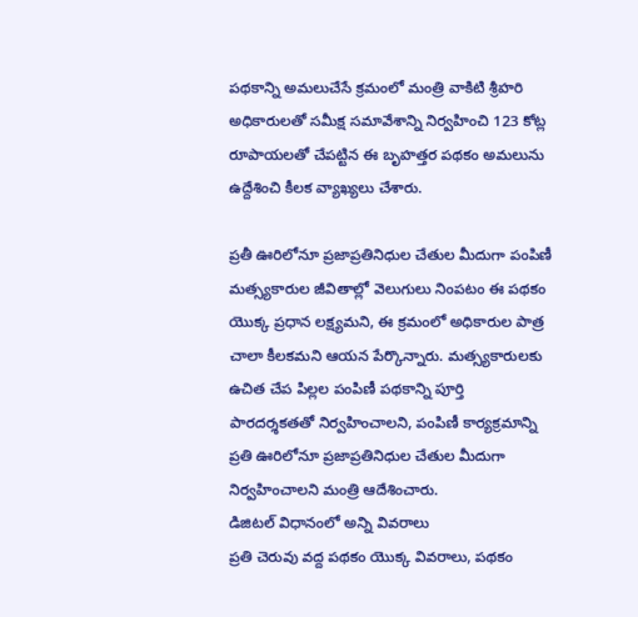పథకాన్ని అమలుచేసే క్రమంలో మంత్రి వాకిటి శ్రీహరి అధికారులతో సమీక్ష సమావేశాన్ని నిర్వహించి 123 కోట్ల రూపాయలతో చేపట్టిన ఈ బృహత్తర పథకం అమలును ఉద్దేశించి కీలక వ్యాఖ్యలు చేశారు.

ప్రతీ ఊరిలోనూ ప్రజాప్రతినిధుల చేతుల మీదుగా పంపిణీ
మత్స్యకారుల జీవితాల్లో వెలుగులు నింపటం ఈ పథకం యొక్క ప్రధాన లక్ష్యమని, ఈ క్రమంలో అధికారుల పాత్ర చాలా కీలకమని ఆయన పేర్కొన్నారు. మత్స్యకారులకు ఉచిత చేప పిల్లల పంపిణీ పథకాన్ని పూర్తి పారదర్శకతతో నిర్వహించాలని, పంపిణీ కార్యక్రమాన్ని ప్రతి ఊరిలోనూ ప్రజాప్రతినిధుల చేతుల మీదుగా నిర్వహించాలని మంత్రి ఆదేశించారు.
డిజిటల్ విధానంలో అన్ని వివరాలు
ప్రతి చెరువు వద్ద పథకం యొక్క వివరాలు, పథకం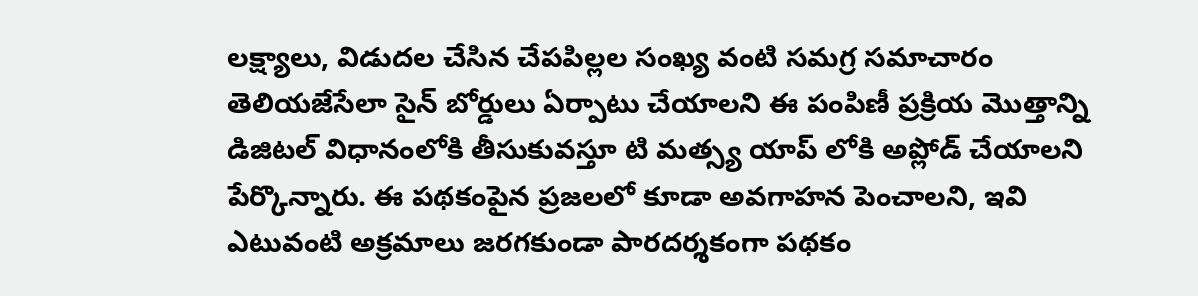లక్ష్యాలు, విడుదల చేసిన చేపపిల్లల సంఖ్య వంటి సమగ్ర సమాచారం తెలియజేసేలా సైన్ బోర్డులు ఏర్పాటు చేయాలని ఈ పంపిణీ ప్రక్రియ మొత్తాన్ని డిజిటల్ విధానంలోకి తీసుకువస్తూ టి మత్స్య యాప్ లోకి అప్లోడ్ చేయాలని పేర్కొన్నారు. ఈ పథకంపైన ప్రజలలో కూడా అవగాహన పెంచాలని, ఇవి ఎటువంటి అక్రమాలు జరగకుండా పారదర్శకంగా పథకం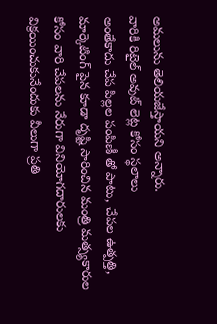అమలును తెలియజేస్తాయని అన్నారు.
వారికి రిటైల్ అవుట్ లెట్ల కోసం స్థలాలు
అంతేకాదు చేప పిల్లల పంపిణీ తో పాటు, చేపల ఉత్పత్తి, మార్కెటింగ్ పైన కూడా దృష్టి సారించిన మంత్రి మత్స్యకారుల కోసం వారి చేపలను నేరుగా వినియోగదారులకు విక్రయించుకునేందుకు వీలుగా ప్రతి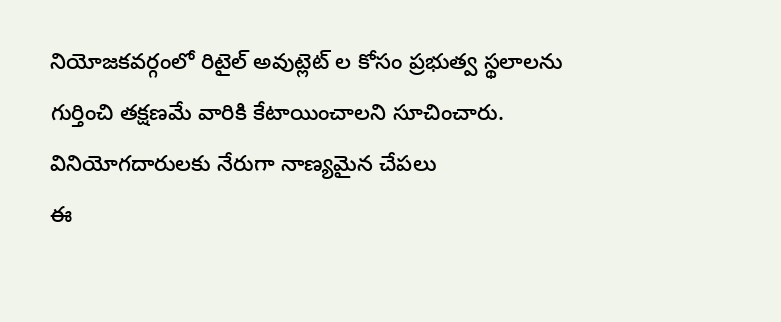నియోజకవర్గంలో రిటైల్ అవుట్లెట్ ల కోసం ప్రభుత్వ స్థలాలను గుర్తించి తక్షణమే వారికి కేటాయించాలని సూచించారు.
వినియోగదారులకు నేరుగా నాణ్యమైన చేపలు
ఈ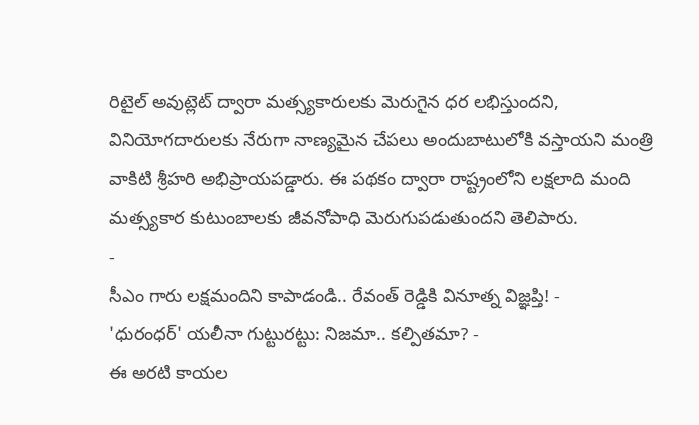రిటైల్ అవుట్లెట్ ద్వారా మత్స్యకారులకు మెరుగైన ధర లభిస్తుందని, వినియోగదారులకు నేరుగా నాణ్యమైన చేపలు అందుబాటులోకి వస్తాయని మంత్రి వాకిటి శ్రీహరి అభిప్రాయపడ్డారు. ఈ పథకం ద్వారా రాష్ట్రంలోని లక్షలాది మంది మత్స్యకార కుటుంబాలకు జీవనోపాధి మెరుగుపడుతుందని తెలిపారు.
-
సీఎం గారు లక్షమందిని కాపాడండి.. రేవంత్ రెడ్డికి వినూత్న విజ్ఞప్తి! -
'ధురంధర్' యలీనా గుట్టురట్టు: నిజమా.. కల్పితమా? -
ఈ అరటి కాయల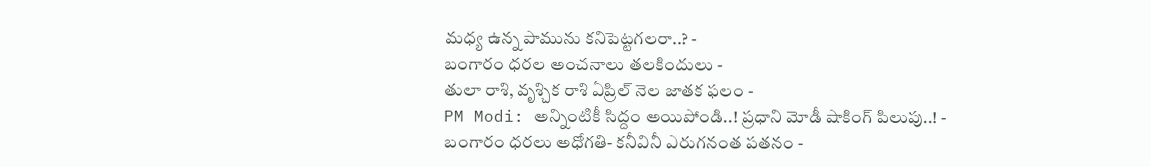మధ్య ఉన్న పామును కనిపెట్టగలరా..? -
బంగారం ధరల అంచనాలు తలకిందులు -
తులా రాశి, వృశ్చిక రాశి ఏప్రిల్ నెల జాతక ఫలం -
PM Modi: అన్నింటికీ సిద్దం అయిపోండి..! ప్రధాని మోడీ షాకింగ్ పిలుపు..! -
బంగారం ధరలు అధోగతి- కనీవినీ ఎరుగనంత పతనం -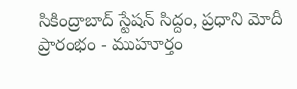సికింద్రాబాద్ స్టేషన్ సిద్దం, ప్రధాని మోదీ ప్రారంభం - ముహూర్తం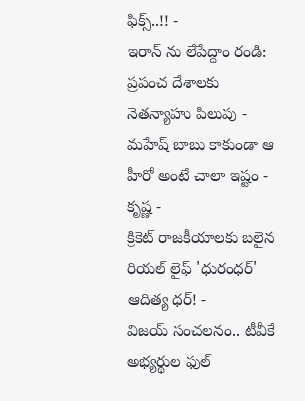ఫిక్స్..!! -
ఇరాన్ ను లేపేద్దాం రండి: ప్రపంచ దేశాలకు నెతన్యాహు పిలుపు -
మహేష్ బాబు కాకుండా ఆ హీరో అంటే చాలా ఇష్టం - కృష్ణ -
క్రికెట్ రాజకీయాలకు బలైన రియల్ లైఫ్ 'ధురంధర్' ఆదిత్య ధర్! -
విజయ్ సంచలనం.. టీవీకే అభ్యర్థుల ఫుల్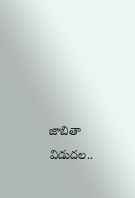జాబితా విడుదల..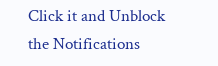Click it and Unblock the Notifications